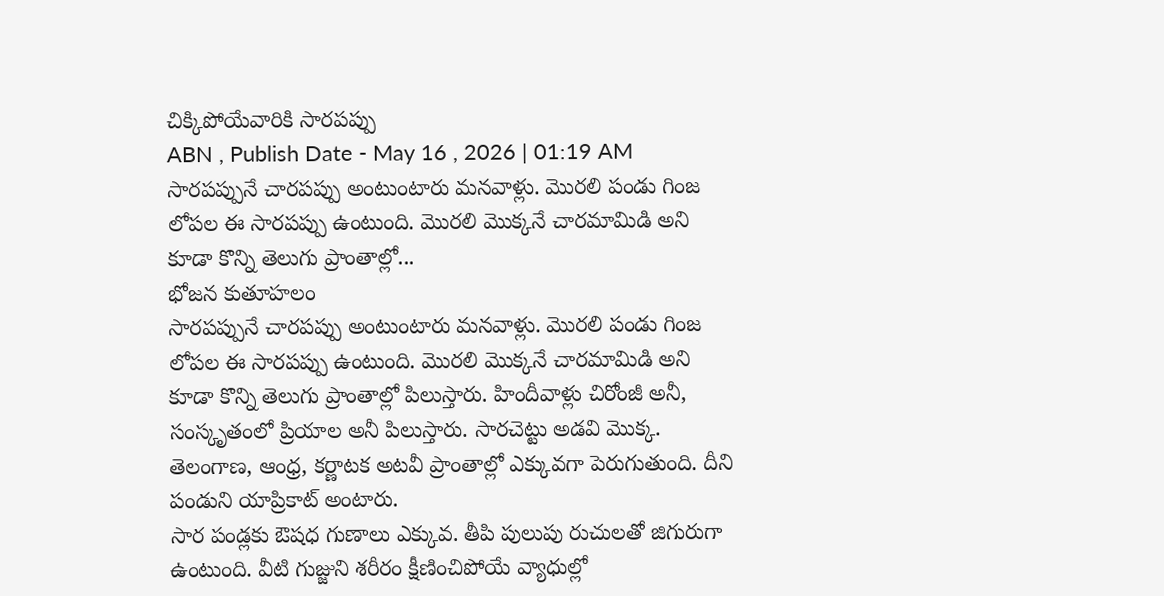చిక్కిపోయేవారికి సారపప్పు
ABN , Publish Date - May 16 , 2026 | 01:19 AM
సారపప్పునే చారపప్పు అంటుంటారు మనవాళ్లు. మొరలి పండు గింజ లోపల ఈ సారపప్పు ఉంటుంది. మొరలి మొక్కనే చారమామిడి అని కూడా కొన్ని తెలుగు ప్రాంతాల్లో...
భోజన కుతూహలం
సారపప్పునే చారపప్పు అంటుంటారు మనవాళ్లు. మొరలి పండు గింజ లోపల ఈ సారపప్పు ఉంటుంది. మొరలి మొక్కనే చారమామిడి అని కూడా కొన్ని తెలుగు ప్రాంతాల్లో పిలుస్తారు. హిందీవాళ్లు చిరోంజీ అనీ, సంస్కృతంలో ప్రియాల అనీ పిలుస్తారు. సారచెట్టు అడవి మొక్క. తెలంగాణ, ఆంధ్ర, కర్ణాటక అటవీ ప్రాంతాల్లో ఎక్కువగా పెరుగుతుంది. దీని పండుని యాప్రికాట్ అంటారు.
సార పండ్లకు ఔషధ గుణాలు ఎక్కువ. తీపి పులుపు రుచులతో జిగురుగా ఉంటుంది. వీటి గుజ్జుని శరీరం క్షీణించిపోయే వ్యాధుల్లో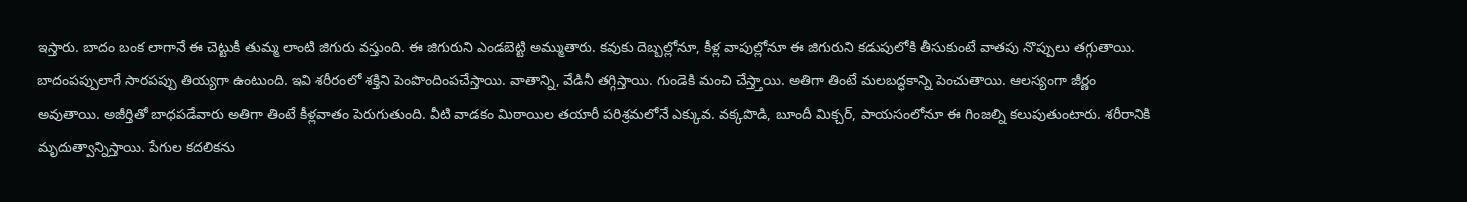ఇస్తారు. బాదం బంక లాగానే ఈ చెట్టుకీ తుమ్మ లాంటి జిగురు వస్తుంది. ఈ జిగురుని ఎండబెట్టి అమ్ముతారు. కవుకు దెబ్బల్లోనూ, కీళ్ల వాపుల్లోనూ ఈ జిగురుని కడుపులోకి తీసుకుంటే వాతపు నొప్పులు తగ్గుతాయి. బాదంపప్పులాగే సారపప్పు తియ్యగా ఉంటుంది. ఇవి శరీరంలో శక్తిని పెంపొందింపచేస్తాయి. వాతాన్ని, వేడినీ తగ్గిస్తాయి. గుండెకి మంచి చేస్త్తాయి. అతిగా తింటే మలబద్ధకాన్ని పెంచుతాయి. ఆలస్యంగా జీర్ణం అవుతాయి. అజీర్తితో బాధపడేవారు అతిగా తింటే కీళ్లవాతం పెరుగుతుంది. వీటి వాడకం మిఠాయిల తయారీ పరిశ్రమలోనే ఎక్కువ. వక్కపొడి, బూందీ మిక్చర్, పాయసంలోనూ ఈ గింజల్ని కలుపుతుంటారు. శరీరానికి మృదుత్వాన్నిస్తాయి. పేగుల కదలికను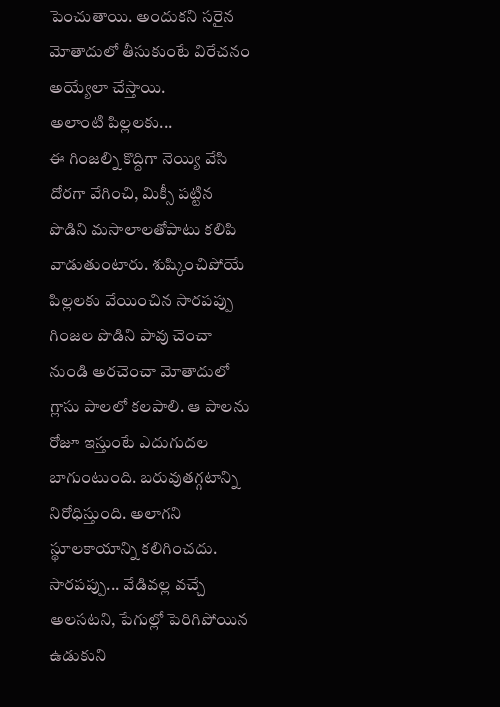పెంచుతాయి. అందుకని సరైన మోతాదులో తీసుకుంటే విరేచనం అయ్యేలా చేస్తాయి.
అలాంటి పిల్లలకు...
ఈ గింజల్ని కొద్దిగా నెయ్యి వేసి దోరగా వేగించి, మిక్సీ పట్టిన పొడిని మసాలాలతోపాటు కలిపి వాడుతుంటారు. శుష్కించిపోయే పిల్లలకు వేయించిన సారపప్పు గింజల పొడిని పావు చెంచా నుండి అరచెంచా మోతాదులో గ్లాసు పాలలో కలపాలి. ఆ పాలను రోజూ ఇస్తుంటే ఎదుగుదల బాగుంటుంది. బరువుతగ్గటాన్ని నిరోధిస్తుంది. అలాగని స్థూలకాయాన్ని కలిగించదు.
సారపప్పు... వేడివల్ల వచ్చే అలసటని, పేగుల్లో పెరిగిపోయిన ఉడుకుని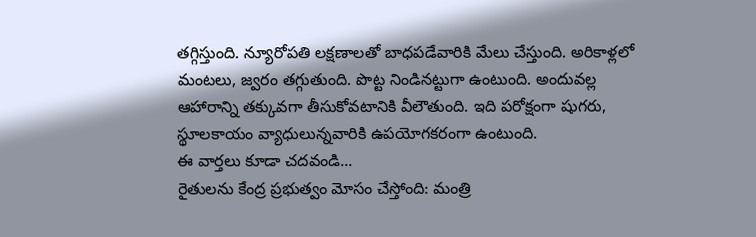తగ్గిస్తుంది. న్యూరోపతి లక్షణాలతో బాధపడేవారికి మేలు చేస్తుంది. అరికాళ్లలో మంటలు, జ్వరం తగ్గుతుంది. పొట్ట నిండినట్టుగా ఉంటుంది. అందువల్ల ఆహారాన్ని తక్కువగా తీసుకోవటానికి వీలౌతుంది. ఇది పరోక్షంగా షుగరు, స్థూలకాయం వ్యాధులున్నవారికి ఉపయోగకరంగా ఉంటుంది.
ఈ వార్తలు కూడా చదవండి...
రైతులను కేంద్ర ప్రభుత్వం మోసం చేస్తోంది: మంత్రి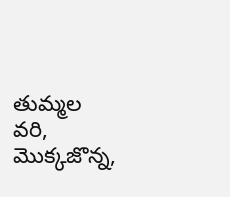తుమ్మల
వరి, మొక్కజొన్న,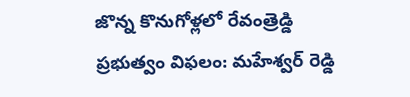జొన్న కొనుగోళ్లలో రేవంత్రెడ్డి ప్రభుత్వం విఫలం: మహేశ్వర్ రెడ్డి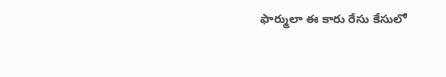ఫార్ములా ఈ కారు రేసు కేసులో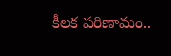కీలక పరిణామం..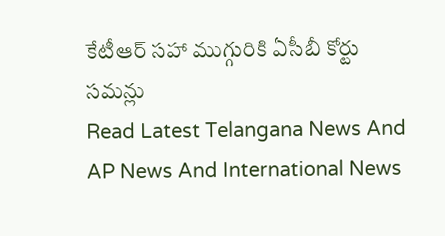కేటీఆర్ సహా ముగ్గురికి ఏసీబీ కోర్టు సమన్లు
Read Latest Telangana News And AP News And International News